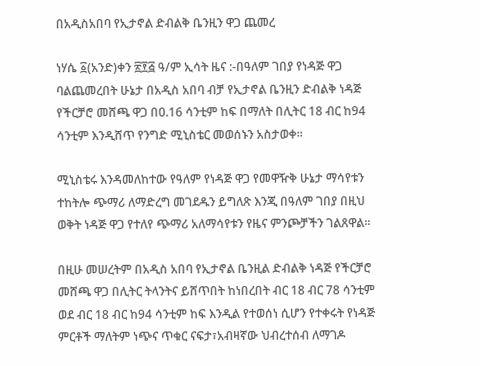በአዲስአበባ የኢታኖል ድብልቅ ቤንዚን ዋጋ ጨመረ

ነሃሴ ፩(አንድ)ቀን ፳፻፭ ዓ/ም ኢሳት ዜና :-በዓለም ገበያ የነዳጅ ዋጋ ባልጨመረበት ሁኔታ በአዲስ አበባ ብቻ የኢታኖል ቤንዚን ድብልቅ ነዳጅ የችርቻሮ መሸጫ ዋጋ በ0.16 ሳንቲም ከፍ በማለት በሊትር 18 ብር ከ94 ሳንቲም እንዲሸጥ የንግድ ሚኒስቴር መወሰኑን አስታወቀ፡፡

ሚኒስቴሩ እንዳመለከተው የዓለም የነዳጅ ዋጋ የመዋዥቅ ሁኔታ ማሳየቱን ተከትሎ ጭማሪ ለማድረግ መገደዱን ይግለጽ እንጂ በዓለም ገበያ በዚህ ወቅት ነዳጅ ዋጋ የተለየ ጭማሪ አለማሳየቱን የዜና ምንጮቻችን ገልጸዋል፡፡

በዚሁ መሠረትም በአዲስ አበባ የኢታኖል ቤንዚል ድብልቅ ነዳጅ የችርቻሮ መሸጫ ዋጋ በሊትር ትላንትና ይሸጥበት ከነበረበት ብር 18 ብር 78 ሳንቲም ወደ ብር 18 ብር ከ94 ሳንቲም ከፍ እንዲል የተወሰነ ሲሆን የተቀሩት የነዳጅ ምርቶች ማለትም ነጭና ጥቁር ናፍታ፣አብዛኛው ህብረተሰብ ለማገዶ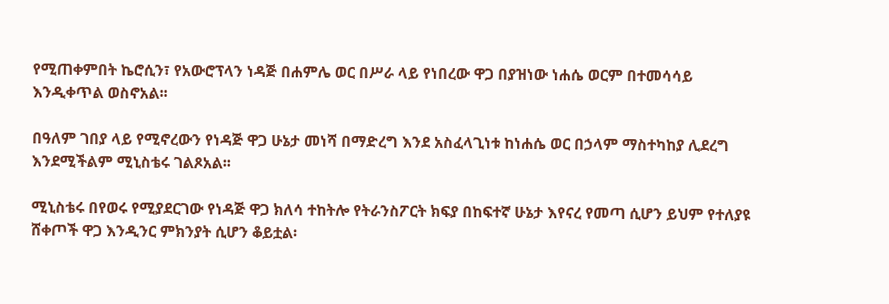የሚጠቀምበት ኬሮሲን፣ የአውሮፕላን ነዳጅ በሐምሌ ወር በሥራ ላይ የነበረው ዋጋ በያዝነው ነሐሴ ወርም በተመሳሳይ እንዲቀጥል ወስኖአል፡፡

በዓለም ገበያ ላይ የሚኖረውን የነዳጅ ዋጋ ሁኔታ መነሻ በማድረግ እንደ አስፈላጊነቱ ከነሐሴ ወር በኃላም ማስተካከያ ሊደረግ እንደሚችልም ሚኒስቴሩ ገልጾአል፡፡

ሚኒስቴሩ በየወሩ የሚያደርገው የነዳጅ ዋጋ ክለሳ ተከትሎ የትራንስፖርት ክፍያ በከፍተኛ ሁኔታ እየናረ የመጣ ሲሆን ይህም የተለያዩ ሸቀጦች ዋጋ እንዲንር ምክንያት ሲሆን ቆይቷል፡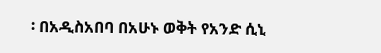፡ በአዲስአበባ በአሁኑ ወቅት የአንድ ሲኒ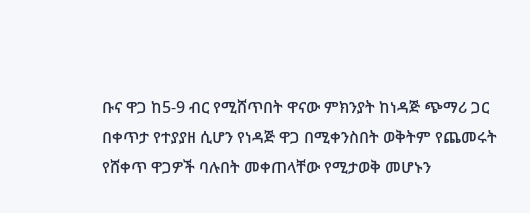ቡና ዋጋ ከ5-9 ብር የሚሸጥበት ዋናው ምክንያት ከነዳጅ ጭማሪ ጋር በቀጥታ የተያያዘ ሲሆን የነዳጅ ዋጋ በሚቀንስበት ወቅትም የጨመሩት የሸቀጥ ዋጋዎች ባሉበት መቀጠላቸው የሚታወቅ መሆኑን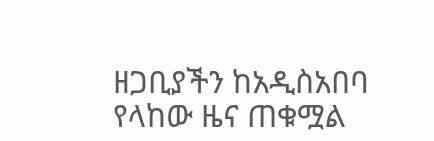ዘጋቢያችን ከአዲስአበባ የላከው ዜና ጠቁሟል